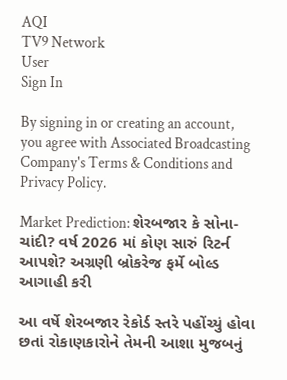AQI
TV9 Network
User
Sign In

By signing in or creating an account, you agree with Associated Broadcasting Company's Terms & Conditions and Privacy Policy.

Market Prediction: શેરબજાર કે સોના-ચાંદી? વર્ષ 2026 માં કોણ સારું રિટર્ન આપશે? અગ્રણી બ્રોકરેજ ફર્મે બોલ્ડ આગાહી કરી

આ વર્ષે શેરબજાર રેકોર્ડ સ્તરે પહોંચ્યું હોવા છતાં રોકાણકારોને તેમની આશા મુજબનું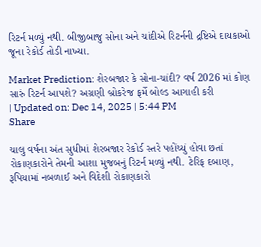રિટર્ન મળ્યું નથી. બીજીબાજુ સોના અને ચાંદીએ રિટર્નની દ્રષ્ટિએ દાયકાઓ જૂના રેકોર્ડ તોડી નાખ્યા.

Market Prediction: શેરબજાર કે સોના-ચાંદી? વર્ષ 2026 માં કોણ સારું રિટર્ન આપશે? અગ્રણી બ્રોકરેજ ફર્મે બોલ્ડ આગાહી કરી
| Updated on: Dec 14, 2025 | 5:44 PM
Share

ચાલુ વર્ષના અંત સુધીમાં શેરબજાર રેકોર્ડ સ્તરે પહોંચ્યું હોવા છતાં રોકાણકારોને તેમની આશા મુજબનું રિટર્ન મળ્યું નથી. ટેરિફ દબાણ, રૂપિયામાં નબળાઈ અને વિદેશી રોકાણકારો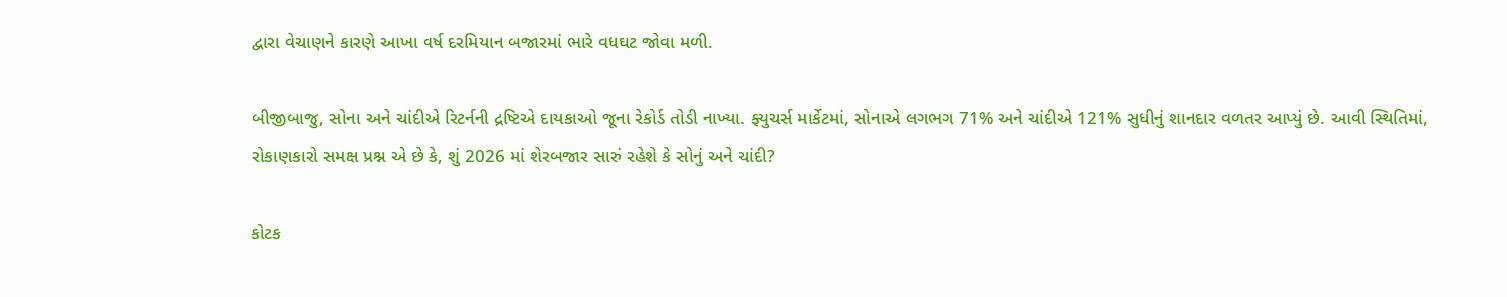દ્વારા વેચાણને કારણે આખા વર્ષ દરમિયાન બજારમાં ભારે વધઘટ જોવા મળી.

બીજીબાજુ, સોના અને ચાંદીએ રિટર્નની દ્રષ્ટિએ દાયકાઓ જૂના રેકોર્ડ તોડી નાખ્યા. ફ્યુચર્સ માર્કેટમાં, સોનાએ લગભગ 71% અને ચાંદીએ 121% સુધીનું શાનદાર વળતર આપ્યું છે. આવી સ્થિતિમાં, રોકાણકારો સમક્ષ પ્રશ્ન એ છે કે, શું 2026 માં શેરબજાર સારું રહેશે કે સોનું અને ચાંદી?

કોટક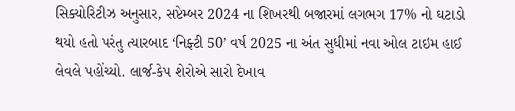સિક્યોરિટીઝ અનુસાર, સપ્ટેમ્બર 2024 ના શિખરથી બજારમાં લગભગ 17% નો ઘટાડો થયો હતો પરંતુ ત્યારબાદ ‘નિફ્ટી 50’ વર્ષ 2025 ના અંત સુધીમાં નવા ઓલ ટાઇમ હાઈ લેવલે પહોંચ્યો. લાર્જ-કેપ શેરોએ સારો દેખાવ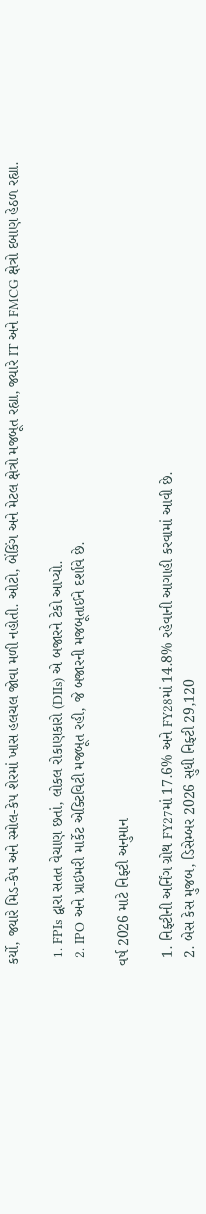કર્યો, જ્યારે મિડ-કેપ અને સ્મોલ-કેપ શેરમાં ખાસ હલચલ જોવા મળી નહોતી. ઓટો, બેંકિંગ અને મેટલ ક્ષેત્રો મજબૂત રહ્યા, જ્યારે IT અને FMCG ક્ષેત્રો દબાણ હેઠળ રહ્યા.

  1. FPIs દ્વારા સતત વેચાણ છતાં, લોકલ રોકાણકારો (DIIs) એ બજારને ટેકો આપ્યો.
  2. IPO અને પ્રાઇમરી માર્કેટ એક્ટિવિટી મજબૂત રહી, જે બજારની મજબૂતાઈને દર્શાવે છે.

વર્ષ 2026 માટે નિફ્ટી અનુમાન

  1. નિફ્ટીની અર્નિંગ ગ્રોથ FY27માં 17.6% અને FY28માં 14.8% રહેવાની આગાહી કરવામાં આવી છે.
  2. બેસ કેસ મુજબ, ડિસેમ્બર 2026 સુધી નિફ્ટી 29,120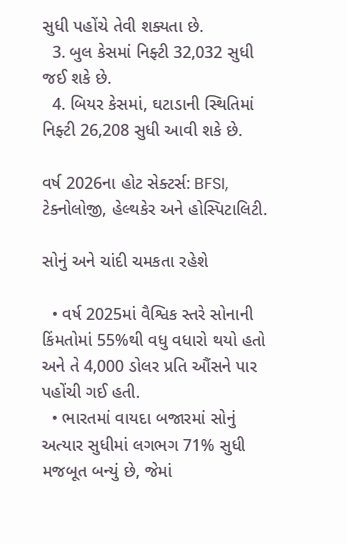સુધી પહોંચે તેવી શક્યતા છે.
  3. બુલ કેસમાં નિફ્ટી 32,032 સુધી જઈ શકે છે.
  4. બિયર કેસમાં, ઘટાડાની સ્થિતિમાં નિફ્ટી 26,208 સુધી આવી શકે છે.

વર્ષ 2026ના હોટ સેક્ટર્સ: BFSI, ટેક્નોલોજી, હેલ્થકેર અને હોસ્પિટાલિટી.

સોનું અને ચાંદી ચમકતા રહેશે

  • વર્ષ 2025માં વૈશ્વિક સ્તરે સોનાની કિંમતોમાં 55%થી વધુ વધારો થયો હતો અને તે 4,000 ડોલર પ્રતિ ઔંસને પાર પહોંચી ગઈ હતી.
  • ભારતમાં વાયદા બજારમાં સોનું અત્યાર સુધીમાં લગભગ 71% સુધી મજબૂત બન્યું છે, જેમાં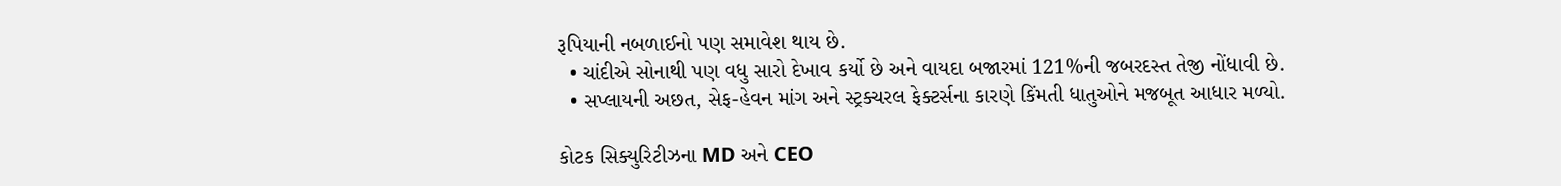રૂપિયાની નબળાઈનો પણ સમાવેશ થાય છે.
  • ચાંદીએ સોનાથી પણ વધુ સારો દેખાવ કર્યો છે અને વાયદા બજારમાં 121%ની જબરદસ્ત તેજી નોંધાવી છે.
  • સપ્લાયની અછત, સેફ-હેવન માંગ અને સ્ટ્રક્ચરલ ફેક્ટર્સના કારણે કિંમતી ધાતુઓને મજબૂત આધાર મળ્યો.

કોટક સિક્યુરિટીઝના MD અને CEO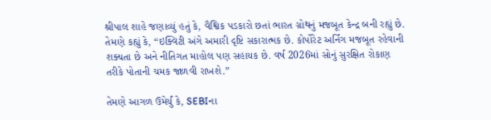શ્રીપાલ શાહે જણાવ્યું હતું કે, વૈશ્વિક પડકારો છતાં ભારત ગ્રોથનું મજબૂત કેન્દ્ર બની રહ્યું છે. તેમણે કહ્યું કે, “ઇક્વિટી અંગે અમારી દૃષ્ટિ સકારાત્મક છે. કોર્પોરેટ અર્નિંગ મજબૂત રહેવાની શક્યતા છે અને નીતિગત માહોલ પણ સહાયક છે. વર્ષ 2026માં સોનું સુરક્ષિત રોકાણ તરીકે પોતાની ચમક જાળવી રાખશે.”

તેમણે આગળ ઉમેર્યું કે, SEBIના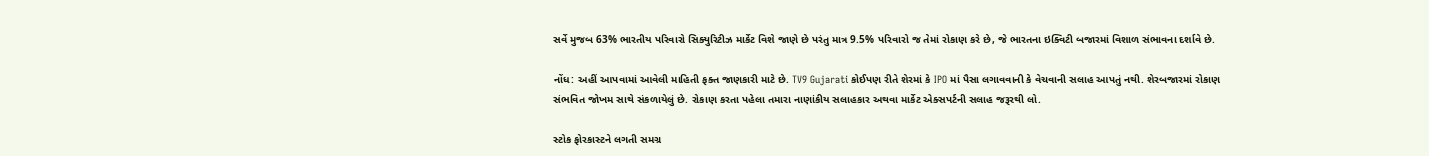સર્વે મુજબ 63% ભારતીય પરિવારો સિક્યુરિટીઝ માર્કેટ વિશે જાણે છે પરંતુ માત્ર 9.5% પરિવારો જ તેમાં રોકાણ કરે છે, જે ભારતના ઇક્વિટી બજારમાં વિશાળ સંભાવના દર્શાવે છે.

નોંધ: અહીં આપવામાં આવેલી માહિતી ફક્ત જાણકારી માટે છે. TV9 Gujarati કોઈપણ રીતે શેરમાં કે IPO માં પૈસા લગાવવાની કે વેચવાની સલાહ આપતું નથી. શેરબજારમાં રોકાણ સંભવિત જોખમ સાથે સંકળાયેલું છે. રોકાણ કરતા પહેલા તમારા નાણાંકીય સલાહકાર અથવા માર્કેટ એક્સપર્ટની સલાહ જરૂરથી લો.

સ્ટોક ફોરકાસ્ટને લગતી સમગ્ર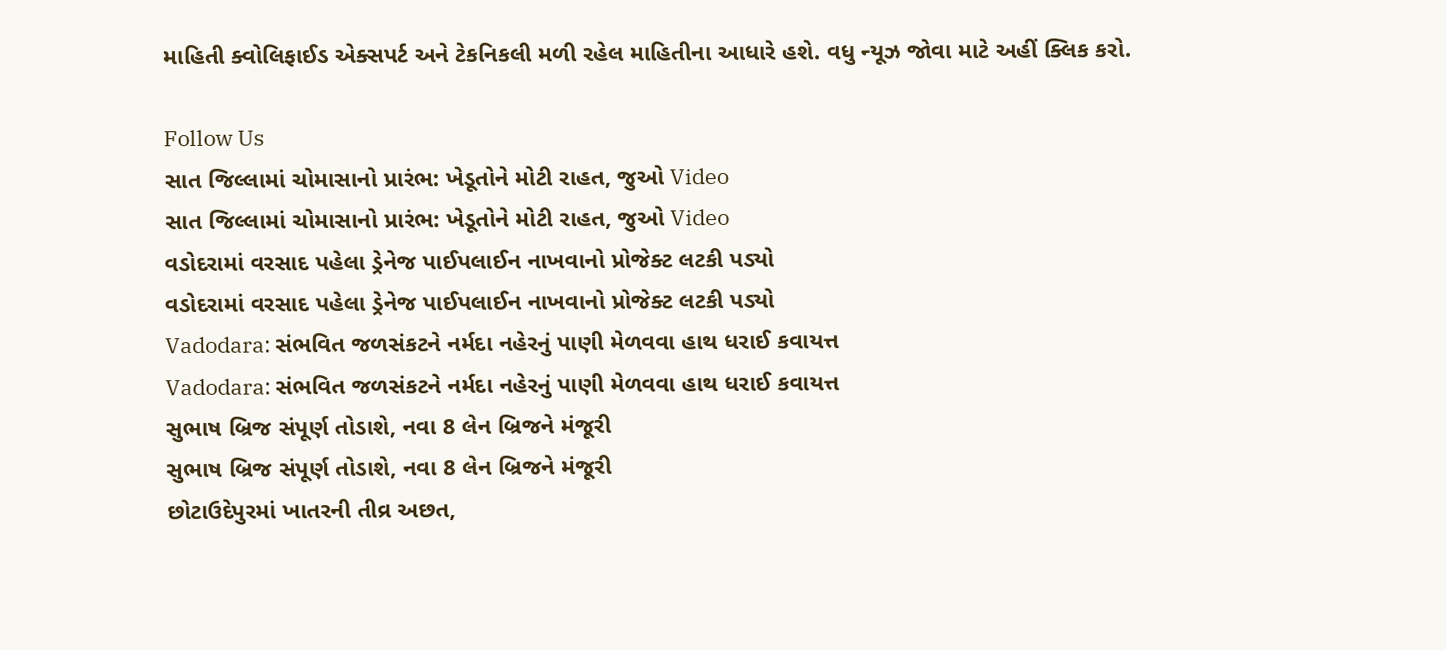માહિતી ક્વોલિફાઈડ એક્સપર્ટ અને ટેકનિકલી મળી રહેલ માહિતીના આધારે હશે. વધુ ન્યૂઝ જોવા માટે અહીં ક્લિક કરો.

Follow Us
સાત જિલ્લામાં ચોમાસાનો પ્રારંભ: ખેડૂતોને મોટી રાહત, જુઓ Video
સાત જિલ્લામાં ચોમાસાનો પ્રારંભ: ખેડૂતોને મોટી રાહત, જુઓ Video
વડોદરામાં વરસાદ પહેલા ડ્રેનેજ પાઈપલાઈન નાખવાનો પ્રોજેક્ટ લટકી પડ્યો
વડોદરામાં વરસાદ પહેલા ડ્રેનેજ પાઈપલાઈન નાખવાનો પ્રોજેક્ટ લટકી પડ્યો
Vadodara: સંભવિત જળસંકટને નર્મદા નહેરનું પાણી મેળવવા હાથ ધરાઈ કવાયત્ત
Vadodara: સંભવિત જળસંકટને નર્મદા નહેરનું પાણી મેળવવા હાથ ધરાઈ કવાયત્ત
સુભાષ બ્રિજ સંપૂર્ણ તોડાશે, નવા 8 લેન બ્રિજને મંજૂરી
સુભાષ બ્રિજ સંપૂર્ણ તોડાશે, નવા 8 લેન બ્રિજને મંજૂરી
છોટાઉદેપુરમાં ખાતરની તીવ્ર અછત,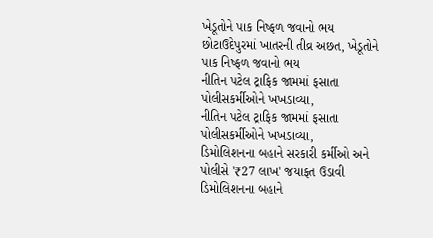ખેડૂતોને પાક નિષ્ફળ જવાનો ભય
છોટાઉદેપુરમાં ખાતરની તીવ્ર અછત, ખેડૂતોને પાક નિષ્ફળ જવાનો ભય
નીતિન પટેલ ટ્રાફિક જામમાં ફસાતા પોલીસકર્મીઓને ખખડાવ્યા,
નીતિન પટેલ ટ્રાફિક જામમાં ફસાતા પોલીસકર્મીઓને ખખડાવ્યા,
ડિમોલિશનના બહાને સરકારી કર્મીઓ અને પોલીસે '₹27 લાખ' જયાફત ઉડાવી
ડિમોલિશનના બહાને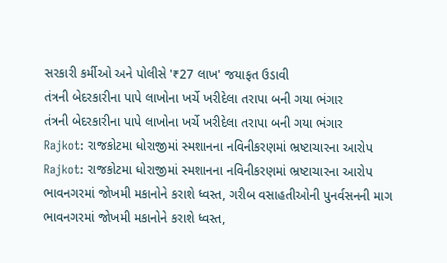સરકારી કર્મીઓ અને પોલીસે '₹27 લાખ' જયાફત ઉડાવી
તંત્રની બેદરકારીના પાપે લાખોના ખર્ચે ખરીદેલા તરાપા બની ગયા ભંગાર
તંત્રની બેદરકારીના પાપે લાખોના ખર્ચે ખરીદેલા તરાપા બની ગયા ભંગાર
Rajkot: રાજકોટમા ધોરાજીમાં સ્મશાનના નવિનીકરણમાં ભ્રષ્ટાચારના આરોપ
Rajkot: રાજકોટમા ધોરાજીમાં સ્મશાનના નવિનીકરણમાં ભ્રષ્ટાચારના આરોપ
ભાવનગરમાં જોખમી મકાનોને કરાશે ધ્વસ્ત, ગરીબ વસાહતીઓની પુનર્વસનની માગ
ભાવનગરમાં જોખમી મકાનોને કરાશે ધ્વસ્ત,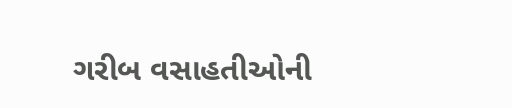ગરીબ વસાહતીઓની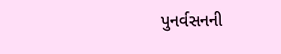પુનર્વસનની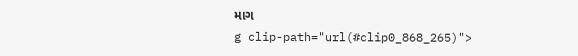માગ
g clip-path="url(#clip0_868_265)">